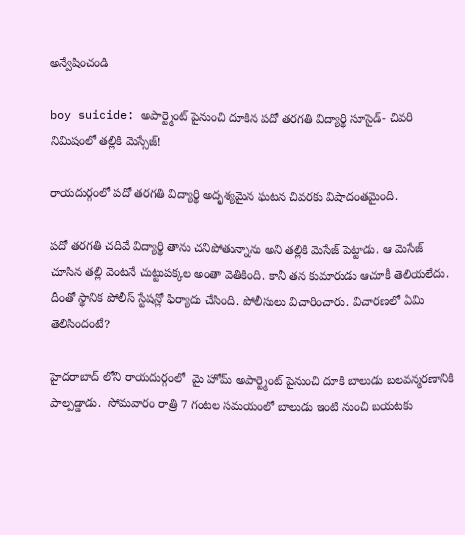అన్వేషించండి

boy suicide: అపార్ట్మెంట్ పైనుంచి దూకిన పదో తరగతి విద్యార్థి సూసైడ్- చివరి నిమిషంలో తల్లికి మెస్సేజ్!

రాయదుర్గంలో పదో తరగతి విద్యార్థి అదృశ్యమైన ఘటన చివరకు విషాదంతమైంది.

పదో తరగతి చదివే విద్యార్థి తాను చనిపోతున్నాను అని తల్లికి మెసేజ్ పెట్టాడు. ఆ మెసేజ్ చూసిన తల్లి వెంటనే చుట్టుపక్కల అంతా వెతికింది. కానీ తన కుమారుడు ఆచూకీ తెలియలేదు. దీంతో స్థానిక పోలీస్ స్టేషన్లో ఫిర్యాదు చేసింది. పోలీసులు విచారించారు. విచారణలో ఏమి తెలిసిందంటే?

హైదరాబాద్ లోని రాయదుర్గంలో  మై హోమ్ అపార్ట్మెంట్ పైనుంచి దూకి బాలుడు బలవన్మరణానికి పాల్పడ్డాడు.  సోమవారం రాత్రి 7 గంటల సమయంలో బాలుడు ఇంటి నుంచి బయటకు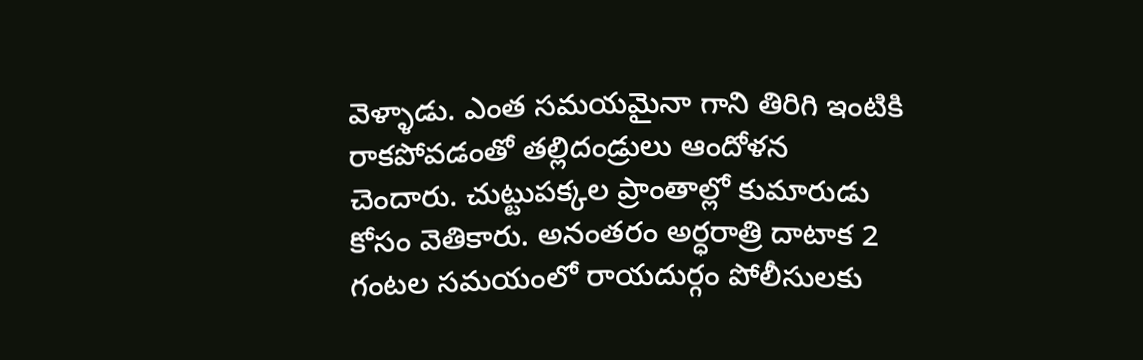వెళ్ళాడు. ఎంత సమయమైనా గాని తిరిగి ఇంటికి రాకపోవడంతో తల్లిదండ్రులు ఆందోళన చెందారు. చుట్టుపక్కల ప్రాంతాల్లో కుమారుడు కోసం వెతికారు. అనంతరం అర్ధరాత్రి దాటాక 2 గంటల సమయంలో రాయదుర్గం పోలీసులకు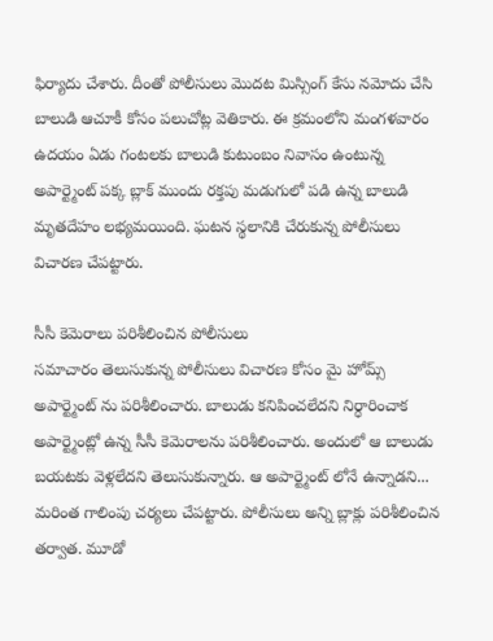ఫిర్యాదు చేశారు. దీంతో పోలీసులు మొదట మిస్సింగ్ కేసు నమోదు చేసి బాలుడి ఆచూకీ కోసం పలుచోట్ల వెతికారు. ఈ క్రమంలోని మంగళవారం ఉదయం ఏడు గంటలకు బాలుడి కుటుంబం నివాసం ఉంటున్న అపార్ట్మెంట్ పక్క బ్లాక్ ముందు రక్తపు మడుగులో పడి ఉన్న బాలుడి మృతదేహం లభ్యమయింది. ఘటన స్థలానికి చేరుకున్న పోలీసులు విచారణ చేపట్టారు.

సీసీ కెమెరాలు పరిశీలించిన పోలీసులు
సమాచారం తెలుసుకున్న పోలీసులు విచారణ కోసం మై హోమ్స్ అపార్ట్మెంట్ ను పరిశీలించారు. బాలుడు కనిపించలేదని నిర్ధారించాక అపార్ట్మెంట్లో ఉన్న సీసీ కెమెరాలను పరిశీలించారు. అందులో ఆ బాలుడు బయటకు వెళ్లలేదని తెలుసుకున్నారు. ఆ అపార్ట్మెంట్ లోనే ఉన్నాడని... మరింత గాలింపు చర్యలు చేపట్టారు. పోలీసులు అన్ని బ్లాక్లు పరిశీలించిన తర్వాత. మూడో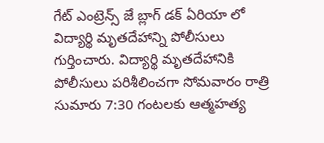గేట్ ఎంట్రెన్స్ జే బ్లాగ్ డక్ ఏరియా లో విద్యార్థి మృతదేహాన్ని పోలీసులు గుర్తించారు. విద్యార్థి మృతదేహానికి పోలీసులు పరిశీలించగా సోమవారం రాత్రి సుమారు 7:30 గంటలకు ఆత్మహత్య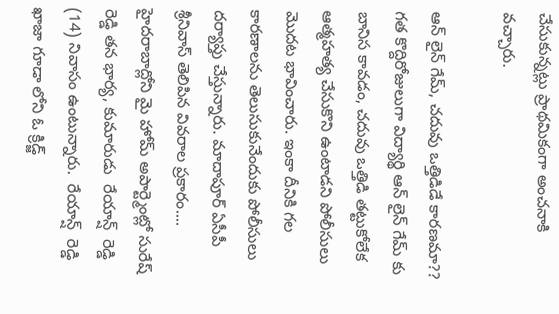చేసుకున్నట్లు ప్రాథమికంగా అంచనాకి వచ్చారు.

ఆన్ లైన్ గేమ్, చదువు ఒత్తిడిడే కారణమా??
గత కొద్దిరోజులుగా విద్యార్థి ఆన్ లైన్ గేమ్ కు బానిస కావడం, చదువు ఒత్తిడి తట్టుకోలేక ఆత్మహత్య చేసుకొని ఉంటాడని పోలీసులు మొదట భావించారు. ఇంకా దీనికి గల కారణాలను తెలుసుకునేందుకు పోలీసులు దర్యాప్తు చేస్తున్నారు. మాదాపూర్ ఏసీపీ శ్రీనివాస్ తెలిపిన వివరాల ప్రకారం.... హైదరాబాద్లోని మై హోమ్ అపార్ట్మెంట్లో సురేష్ రెడ్డి తన భార్య, కుమారుడు  రేయాన్ష్  రెడ్డి (14) నివాసం ఉంటున్నారు.  రేయాన్ష్  రెడ్డి ఖాజా గూడా లోని ఓ క్రిడ్జ్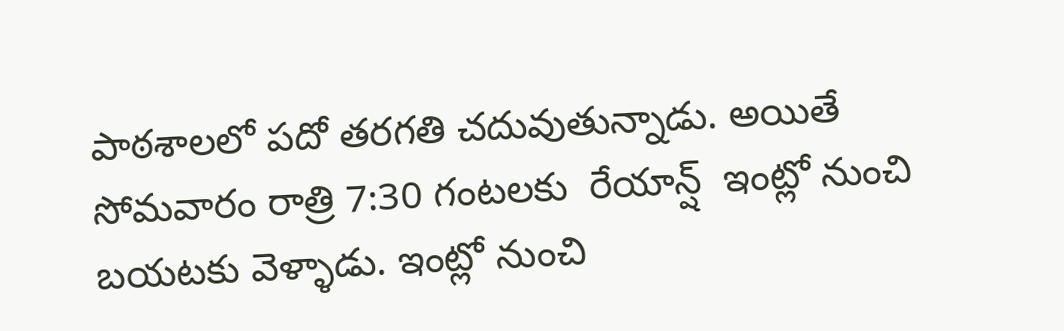పాఠశాలలో పదో తరగతి చదువుతున్నాడు. అయితే సోమవారం రాత్రి 7:30 గంటలకు  రేయాన్ష్  ఇంట్లో నుంచి బయటకు వెళ్ళాడు. ఇంట్లో నుంచి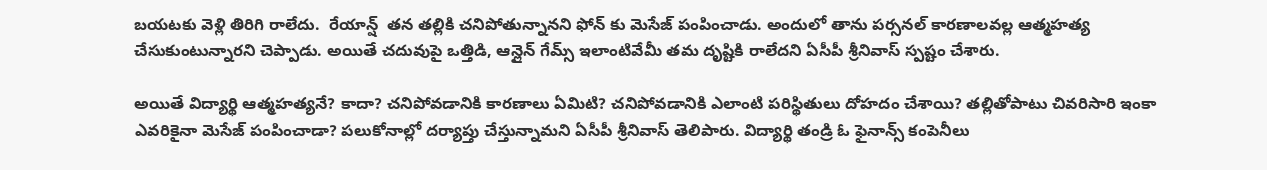బయటకు వెళ్లి తిరిగి రాలేదు.  రేయాన్ష్  తన తల్లికి చనిపోతున్నానని ఫోన్ కు మెసేజ్ పంపించాడు. అందులో తాను పర్సనల్ కారణాలవల్ల ఆత్మహత్య చేసుకుంటున్నారని చెప్పాడు. అయితే చదువుపై ఒత్తిడి, ఆన్లైన్ గేమ్స్ ఇలాంటివేమీ తమ దృష్టికి రాలేదని ఏసీపీ శ్రీనివాస్ స్పష్టం చేశారు.

అయితే విద్యార్థి ఆత్మహత్యనే? కాదా? చనిపోవడానికి కారణాలు ఏమిటి? చనిపోవడానికి ఎలాంటి పరిస్థితులు దోహదం చేశాయి? తల్లితోపాటు చివరిసారి ఇంకా ఎవరికైనా మెసేజ్ పంపించాడా? పలుకోనాల్లో దర్యాప్తు చేస్తున్నామని ఏసీపీ శ్రీనివాస్ తెలిపారు. విద్యార్థి తండ్రి ఓ ఫైనాన్స్ కంపెనీలు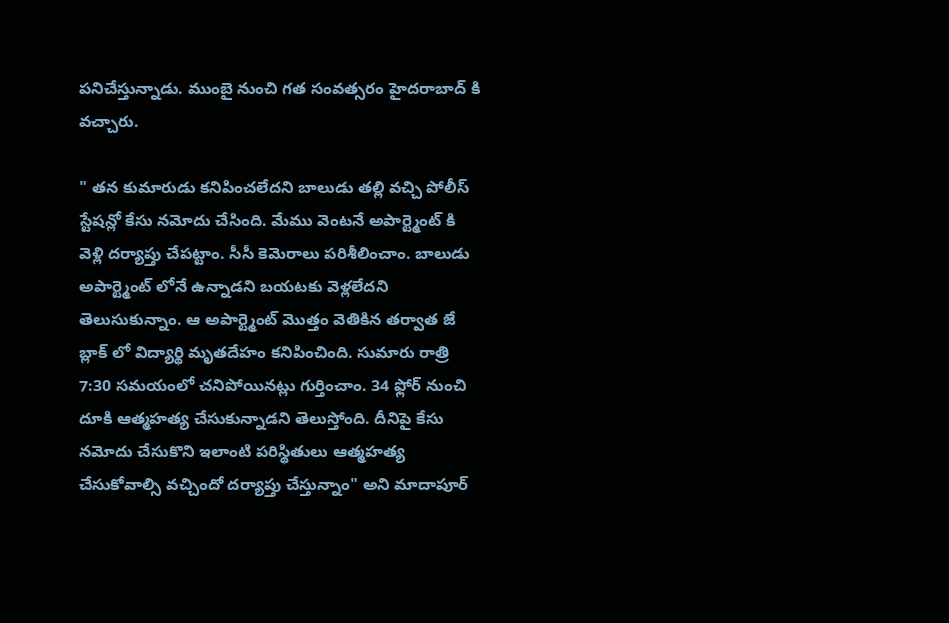పనిచేస్తున్నాడు. ముంబై నుంచి గత సంవత్సరం హైదరాబాద్ కి వచ్చారు.

" తన కుమారుడు కనిపించలేదని బాలుడు తల్లి వచ్చి పోలీస్ స్టేషన్లో కేసు నమోదు చేసింది. మేము వెంటనే అపార్ట్మెంట్ కి వెళ్లి దర్యాప్తు చేపట్టాం. సీసీ కెమెరాలు పరిశీలించాం. బాలుడు అపార్ట్మెంట్ లోనే ఉన్నాడని బయటకు వెళ్లలేదని తెలుసుకున్నాం. ఆ అపార్ట్మెంట్ మొత్తం వెతికిన తర్వాత జే బ్లాక్ లో విద్యార్థి మృతదేహం కనిపించింది. సుమారు రాత్రి 7:30 సమయంలో చనిపోయినట్లు గుర్తించాం. 34 ఫ్లోర్ నుంచి దూకి ఆత్మహత్య చేసుకున్నాడని తెలుస్తోంది. దీనిపై కేసు నమోదు చేసుకొని ఇలాంటి పరిస్థితులు ఆత్మహత్య చేసుకోవాల్సి వచ్చిందో దర్యాప్తు చేస్తున్నాం" అని మాదాపూర్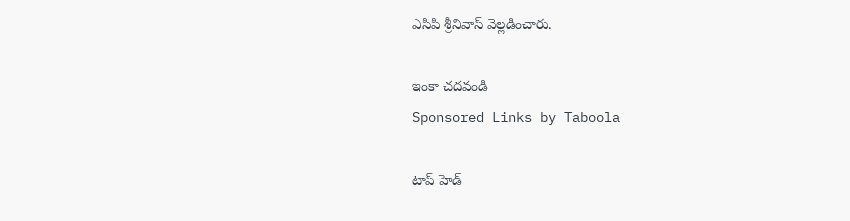ఎసిపి శ్రీనివాస్ వెల్లడించారు.

ఇంకా చదవండి
Sponsored Links by Taboola

టాప్ హెడ్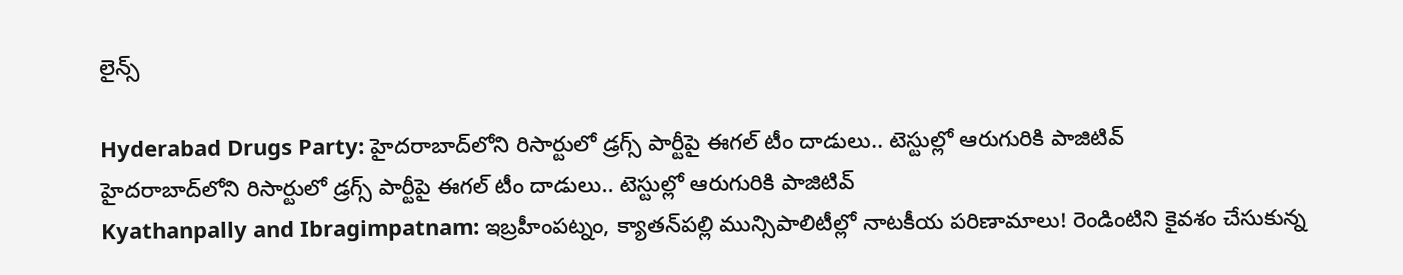లైన్స్

Hyderabad Drugs Party: హైదరాబాద్‌లోని రిసార్టులో డ్రగ్స్ పార్టీపై ఈగల్ టీం దాడులు.. టెస్టుల్లో ఆరుగురికి పాజిటివ్
హైదరాబాద్‌లోని రిసార్టులో డ్రగ్స్ పార్టీపై ఈగల్ టీం దాడులు.. టెస్టుల్లో ఆరుగురికి పాజిటివ్
Kyathanpally and Ibragimpatnam: ఇబ్రహీంపట్నం, క్యాతన్‌పల్లి మున్సిపాలిటీల్లో నాటకీయ పరిణామాలు! రెండింటిని కైవశం చేసుకున్న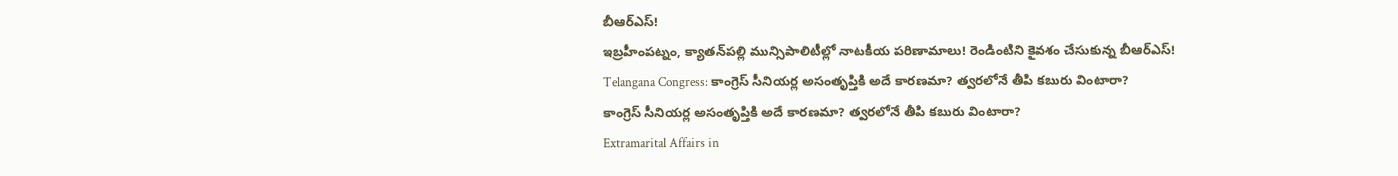బీఆర్‌ఎస్‌!
ఇబ్రహీంపట్నం, క్యాతన్‌పల్లి మున్సిపాలిటీల్లో నాటకీయ పరిణామాలు! రెండింటిని కైవశం చేసుకున్న బీఆర్‌ఎస్‌!
Telangana Congress: కాంగ్రెస్ సీనియర్ల అసంతృప్తికి అదే కారణమా? త్వరలోనే తీపి కబురు వింటారా?
కాంగ్రెస్ సీనియర్ల అసంతృప్తికి అదే కారణమా? త్వరలోనే తీపి కబురు వింటారా?
Extramarital Affairs in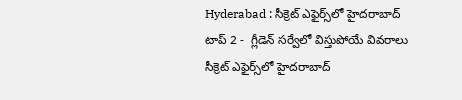Hyderabad : సీక్రెట్ ఎఫైర్స్‌లో హైదరాబాద్ టాప్ 2 -  గ్లీడెన్ సర్వేలో విస్తుపోయే వివరాలు
సీక్రెట్ ఎఫైర్స్‌లో హైదరాబాద్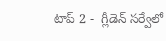టాప్ 2 -  గ్లీడెన్ సర్వేలో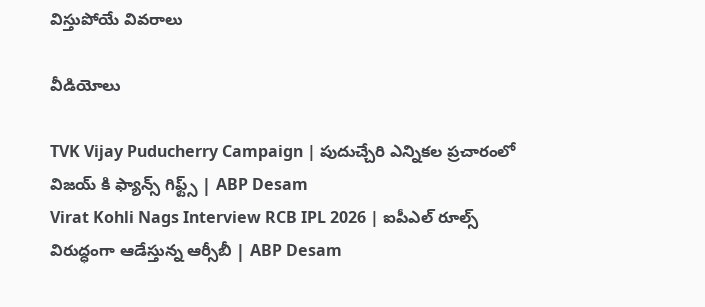విస్తుపోయే వివరాలు

వీడియోలు

TVK Vijay Puducherry Campaign | పుదుచ్చేరి ఎన్నికల ప్రచారంలో విజయ్ కి ఫ్యాన్స్ గిఫ్ట్స్ | ABP Desam
Virat Kohli Nags Interview RCB IPL 2026 | ఐపీఎల్ రూల్స్ విరుద్ధంగా ఆడేస్తున్న ఆర్సీబీ | ABP Desam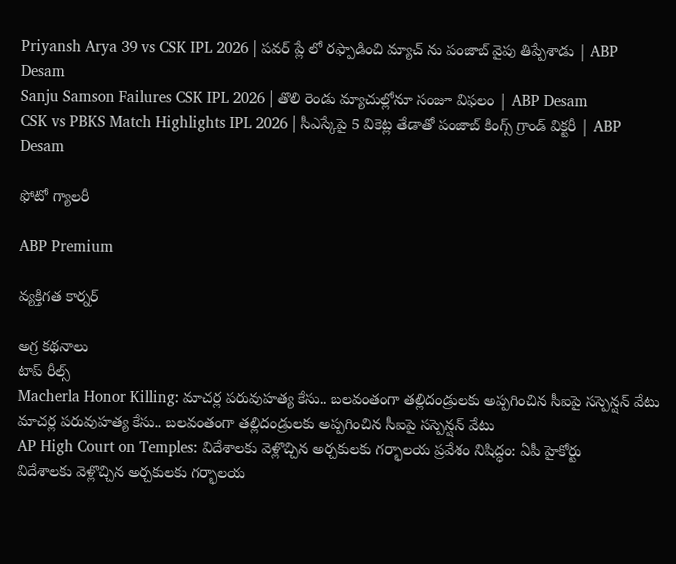Priyansh Arya 39 vs CSK IPL 2026 | పవర్ ప్లే లో రఫ్పాడించి మ్యాచ్ ను పంజాబ్ వైపు తిప్పేశాడు | ABP Desam
Sanju Samson Failures CSK IPL 2026 | తొలి రెండు మ్యాచుల్లోనూ సంజూ విఫలం | ABP Desam
CSK vs PBKS Match Highlights IPL 2026 | సీఎస్కేపై 5 వికెట్ల తేడాతో పంజాబ్ కింగ్స్ గ్రాండ్ విక్టరీ | ABP Desam

ఫోటో గ్యాలరీ

ABP Premium

వ్యక్తిగత కార్నర్

అగ్ర కథనాలు
టాప్ రీల్స్
Macherla Honor Killing: మాచర్ల పరువుహత్య కేసు.. బలవంతంగా తల్లిదండ్రులకు అప్పగించిన సీఐపై సస్పెన్షన్ వేటు
మాచర్ల పరువుహత్య కేసు.. బలవంతంగా తల్లిదండ్రులకు అప్పగించిన సీఐపై సస్పెన్షన్ వేటు
AP High Court on Temples: విదేశాలకు వెళ్లొచ్చిన అర్చకులకు గర్భాలయ ప్రవేశం నిషిద్ధం: ఏపీ హైకోర్టు
విదేశాలకు వెళ్లొచ్చిన అర్చకులకు గర్భాలయ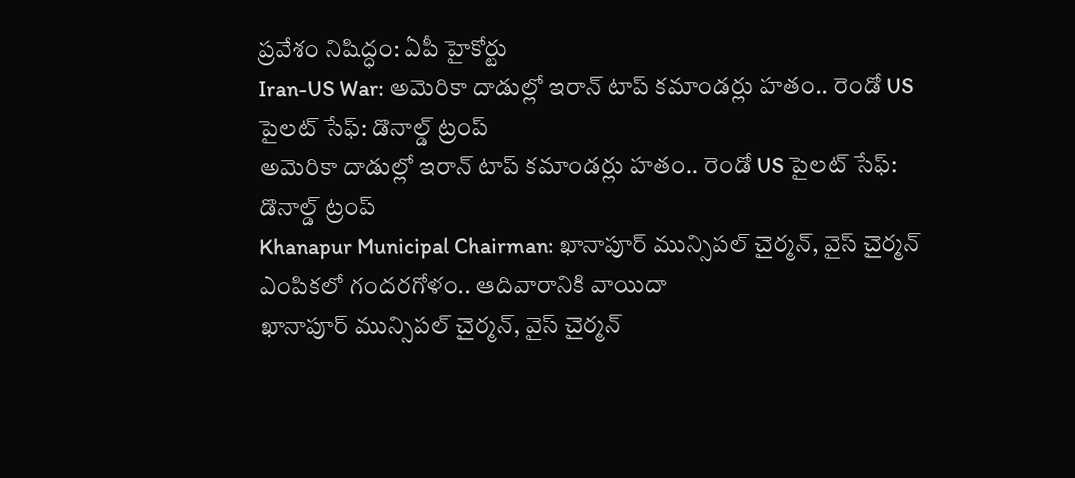ప్రవేశం నిషిద్ధం: ఏపీ హైకోర్టు
Iran-US War: అమెరికా దాడుల్లో ఇరాన్ టాప్ కమాండర్లు హతం.. రెండో US పైలట్ సేఫ్: డొనాల్డ్ ట్రంప్
అమెరికా దాడుల్లో ఇరాన్ టాప్ కమాండర్లు హతం.. రెండో US పైలట్ సేఫ్: డొనాల్డ్ ట్రంప్
Khanapur Municipal Chairman: ఖానాపూర్ మున్సిపల్ చైర్మన్, వైస్ చైర్మన్ ఎంపికలో గందరగోళం.. ఆదివారానికి వాయిదా
ఖానాపూర్ మున్సిపల్ చైర్మన్, వైస్ చైర్మన్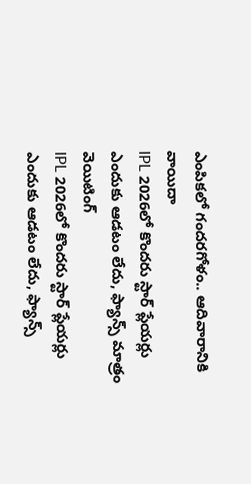ఎంపికలో గందరగోళం.. ఆదివారానికి వాయిదా
IPL 2026లో కొందరు స్టార్ ప్లేయర్లు ఎందుకు ఆడటం లేదు, ఫ్యాన్స్ మాత్రం వెయిటింగ్
IPL 2026లో కొందరు స్టార్ ప్లేయర్లు ఎందుకు ఆడటం లేదు, ఫ్యాన్స్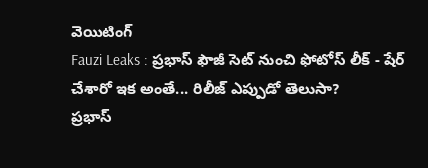వెయిటింగ్
Fauzi Leaks : ప్రభాస్ ఫౌజీ సెట్ నుంచి ఫోటోస్ లీక్ - షేర్ చేశారో ఇక అంతే... రిలీజ్ ఎప్పుడో తెలుసా?
ప్రభాస్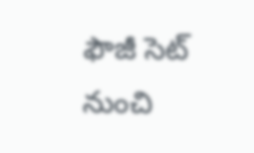ఫౌజీ సెట్ నుంచి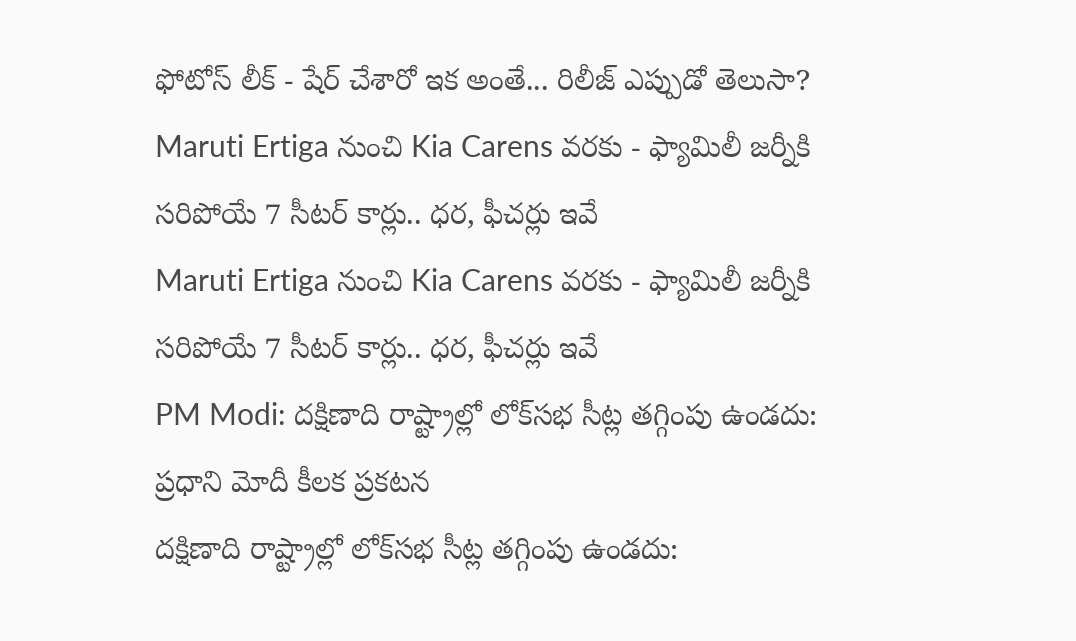ఫోటోస్ లీక్ - షేర్ చేశారో ఇక అంతే... రిలీజ్ ఎప్పుడో తెలుసా?
Maruti Ertiga నుంచి Kia Carens వరకు - ఫ్యామిలీ జర్నీకి సరిపోయే 7 సీటర్ కార్లు.. ధర, ఫీచర్లు ఇవే
Maruti Ertiga నుంచి Kia Carens వరకు - ఫ్యామిలీ జర్నీకి సరిపోయే 7 సీటర్ కార్లు.. ధర, ఫీచర్లు ఇవే
PM Modi: దక్షిణాది రాష్ట్రాల్లో లోక్‌సభ సీట్ల తగ్గింపు ఉండదు: ప్రధాని మోదీ కీలక ప్రకటన
దక్షిణాది రాష్ట్రాల్లో లోక్‌సభ సీట్ల తగ్గింపు ఉండదు: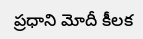ప్రధాని మోదీ కీలక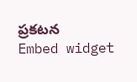ప్రకటన
Embed widget